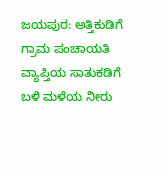ಜಯಪುರ: ಅತ್ತಿಕುಡಿಗೆ ಗ್ರಾಮ ಪಂಚಾಯತಿ ವ್ಯಾಪ್ತಿಯ ಸಾತುಕಡಿಗೆ ಬಳಿ ಮಳೆಯ ನೀರು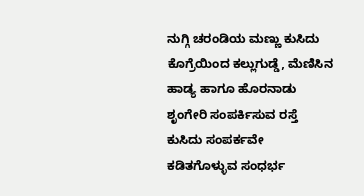ನುಗ್ಗಿ ಚರಂಡಿಯ ಮಣ್ಣು ಕುಸಿದು ಕೊಗ್ರೆಯಿಂದ ಕಲ್ಲುಗುಡ್ಡೆ, ಮೆಣಿಸಿನ ಹಾಡ್ಯ ಹಾಗೂ ಹೊರನಾಡು ಶೃಂಗೇರಿ ಸಂಪರ್ಕಿಸುವ ರಸ್ತೆ ಕುಸಿದು ಸಂಪರ್ಕವೇ ಕಡಿತಗೊಳ್ಳುವ ಸಂಧರ್ಭ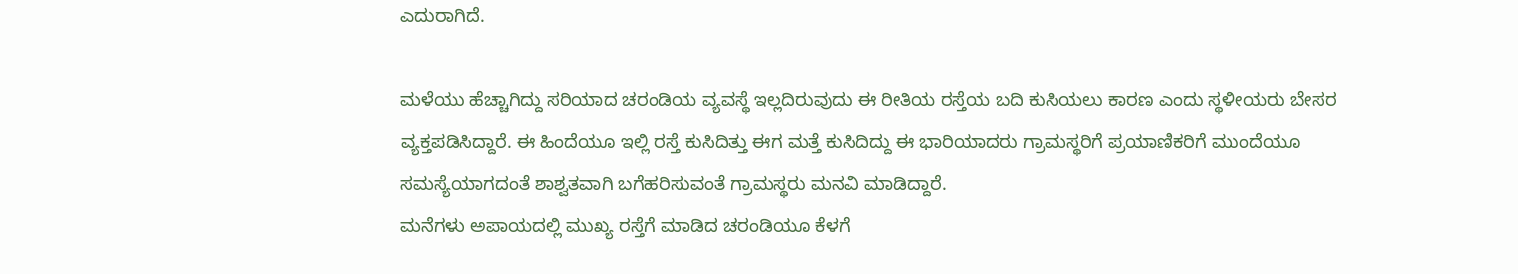ಎದುರಾಗಿದೆ.

ಮಳೆಯು ಹೆಚ್ಚಾಗಿದ್ದು ಸರಿಯಾದ ಚರಂಡಿಯ ವ್ಯವಸ್ಥೆ ಇಲ್ಲದಿರುವುದು ಈ ರೀತಿಯ ರಸ್ತೆಯ ಬದಿ ಕುಸಿಯಲು ಕಾರಣ ಎಂದು ಸ್ಥಳೀಯರು ಬೇಸರ ವ್ಯಕ್ತಪಡಿಸಿದ್ದಾರೆ. ಈ ಹಿಂದೆಯೂ ಇಲ್ಲಿ ರಸ್ತೆ ಕುಸಿದಿತ್ತು ಈಗ ಮತ್ತೆ ಕುಸಿದಿದ್ದು ಈ ಭಾರಿಯಾದರು ಗ್ರಾಮಸ್ಥರಿಗೆ ಪ್ರಯಾಣಿಕರಿಗೆ ಮುಂದೆಯೂ ಸಮಸ್ಯೆಯಾಗದಂತೆ ಶಾಶ್ವತವಾಗಿ ಬಗೆಹರಿಸುವಂತೆ ಗ್ರಾಮಸ್ಥರು ಮನವಿ ಮಾಡಿದ್ದಾರೆ.
ಮನೆಗಳು ಅಪಾಯದಲ್ಲಿ ಮುಖ್ಯ ರಸ್ತೆಗೆ ಮಾಡಿದ ಚರಂಡಿಯೂ ಕೆಳಗೆ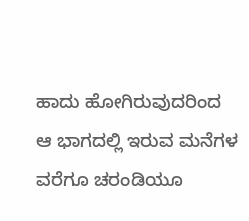ಹಾದು ಹೋಗಿರುವುದರಿಂದ ಆ ಭಾಗದಲ್ಲಿ ಇರುವ ಮನೆಗಳ ವರೆಗೂ ಚರಂಡಿಯೂ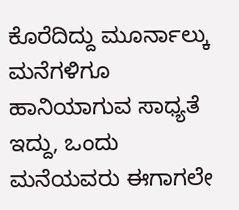ಕೊರೆದಿದ್ದು ಮೂರ್ನಾಲ್ಕು ಮನೆಗಳಿಗೂ ಹಾನಿಯಾಗುವ ಸಾಧ್ಯತೆ ಇದ್ದು, ಒಂದು ಮನೆಯವರು ಈಗಾಗಲೇ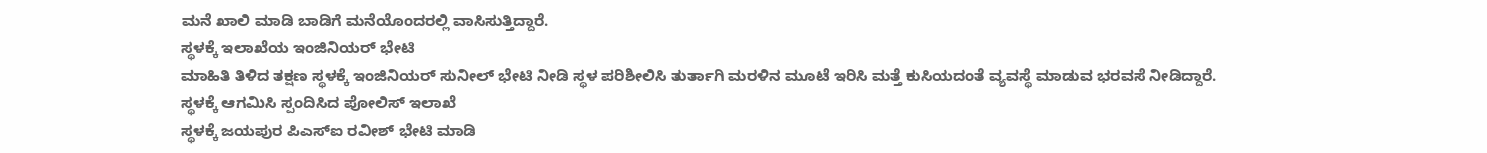ಮನೆ ಖಾಲಿ ಮಾಡಿ ಬಾಡಿಗೆ ಮನೆಯೊಂದರಲ್ಲಿ ವಾಸಿಸುತ್ತಿದ್ದಾರೆ.
ಸ್ಥಳಕ್ಕೆ ಇಲಾಖೆಯ ಇಂಜಿನಿಯರ್ ಭೇಟಿ
ಮಾಹಿತಿ ತಿಳಿದ ತಕ್ಷಣ ಸ್ಥಳಕ್ಕೆ ಇಂಜಿನಿಯರ್ ಸುನೀಲ್ ಭೇಟಿ ನೀಡಿ ಸ್ಥಳ ಪರಿಶೀಲಿಸಿ ತುರ್ತಾಗಿ ಮರಳಿನ ಮೂಟೆ ಇರಿಸಿ ಮತ್ತೆ ಕುಸಿಯದಂತೆ ವ್ಯವಸ್ಥೆ ಮಾಡುವ ಭರವಸೆ ನೀಡಿದ್ದಾರೆ.
ಸ್ಥಳಕ್ಕೆ ಆಗಮಿಸಿ ಸ್ಪಂದಿಸಿದ ಪೋಲಿಸ್ ಇಲಾಖೆ
ಸ್ಥಳಕ್ಕೆ ಜಯಪುರ ಪಿಎಸ್ಐ ರವೀಶ್ ಭೇಟಿ ಮಾಡಿ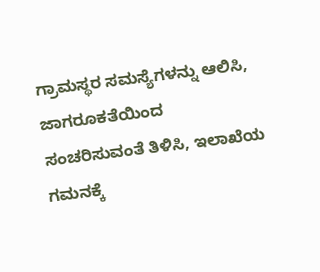ಗ್ರಾಮಸ್ಥರ ಸಮಸ್ಯೆಗಳನ್ನು ಆಲಿಸಿ, ಜಾಗರೂಕತೆಯಿಂದ ಸಂಚರಿಸುವಂತೆ ತಿಳಿಸಿ, ಇಲಾಖೆಯ ಗಮನಕ್ಕೆ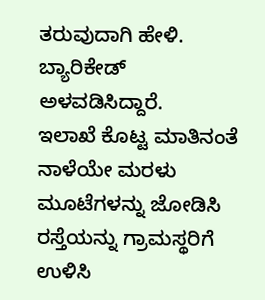ತರುವುದಾಗಿ ಹೇಳಿ. ಬ್ಯಾರಿಕೇಡ್ ಅಳವಡಿಸಿದ್ದಾರೆ.
ಇಲಾಖೆ ಕೊಟ್ಟ ಮಾತಿನಂತೆ ನಾಳೆಯೇ ಮರಳು ಮೂಟೆಗಳನ್ನು ಜೋಡಿಸಿ ರಸ್ತೆಯನ್ನು ಗ್ರಾಮಸ್ಥರಿಗೆ ಉಳಿಸಿ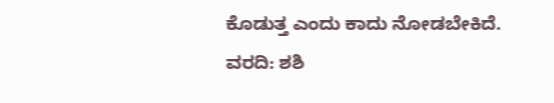ಕೊಡುತ್ತ ಎಂದು ಕಾದು ನೋಡಬೇಕಿದೆ.
ವರದಿ: ಶಶಿ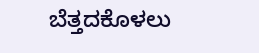ಬೆತ್ತದಕೊಳಲು